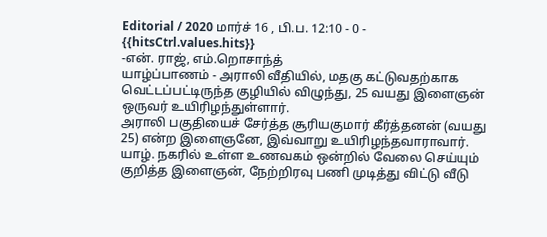Editorial / 2020 மார்ச் 16 , பி.ப. 12:10 - 0 - {{hitsCtrl.values.hits}}
-என். ராஜ், எம்.றொசாந்த்
யாழ்ப்பாணம் - அராலி வீதியில், மதகு கட்டுவதற்காக வெட்டப்பட்டிருந்த குழியில் விழுந்து, 25 வயது இளைஞன் ஒருவர் உயிரிழந்துள்ளார்.
அராலி பகுதியைச் சேர்த்த சூரியகுமார் கீர்த்தனன் (வயது 25) என்ற இளைஞனே, இவ்வாறு உயிரிழந்தவாராவார்.
யாழ். நகரில் உள்ள உணவகம் ஒன்றில் வேலை செய்யும் குறித்த இளைஞன், நேற்றிரவு பணி முடித்து விட்டு வீடு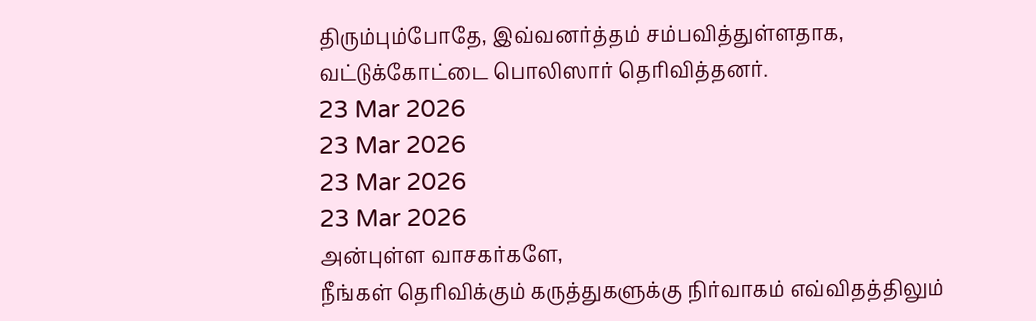திரும்பும்போதே, இவ்வனர்த்தம் சம்பவித்துள்ளதாக, வட்டுக்கோட்டை பொலிஸார் தெரிவித்தனர்.
23 Mar 2026
23 Mar 2026
23 Mar 2026
23 Mar 2026
அன்புள்ள வாசகர்களே,
நீங்கள் தெரிவிக்கும் கருத்துகளுக்கு நிர்வாகம் எவ்விதத்திலும்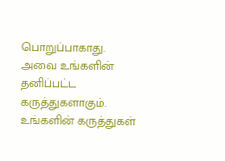பொறுப்பாகாது. அவை உங்களின் தனிப்பட்ட கருத்துகளாகும். உங்களின் கருத்துகள்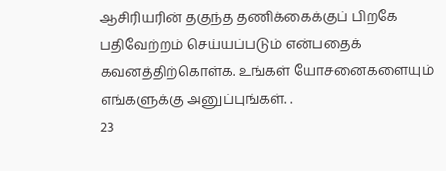ஆசிரியரின் தகுந்த தணிக்கைக்குப் பிறகே பதிவேற்றம் செய்யப்படும் என்பதைக் கவனத்திற்கொள்க. உங்கள் யோசனைகளையும் எங்களுக்கு அனுப்புங்கள். .
23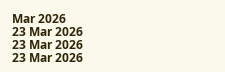Mar 2026
23 Mar 2026
23 Mar 2026
23 Mar 2026